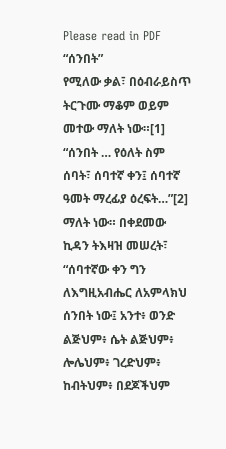Please read in PDF
“ሰንበት”
የሚለው ቃል፣ በዕብራይስጥ ትርጉሙ ማቆም ወይም መተው ማለት ነው።[1]
“ሰንበት … የዕለት ስም ሰባት፣ ሰባተኛ ቀን፤ ሰባተኛ ዓመት ማረፊያ ዕረፍት…”[2]
ማለት ነው። በቀደመው ኪዳን ትእዛዝ መሠረት፣ “ሰባተኛው ቀን ግን ለእግዚአብሔር ለአምላክህ ሰንበት ነው፤ አንተ፥ ወንድ ልጅህም፥ ሴት ልጅህም፥ ሎሌህም፥ ገረድህም፥ ከብትህም፥ በደጆችህም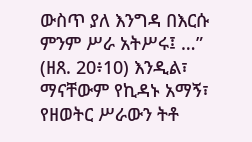ውስጥ ያለ እንግዳ በእርሱ ምንም ሥራ አትሥሩ፤ …” (ዘጸ. 20፥10) እንዲል፣
ማናቸውም የኪዳኑ አማኝ፣ የዘወትር ሥራውን ትቶ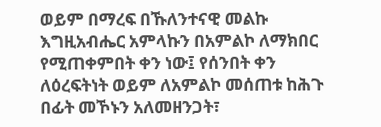ወይም በማረፍ በኹለንተናዊ መልኩ እግዚአብሔር አምላኩን በአምልኮ ለማክበር
የሚጠቀምበት ቀን ነው፤ የሰንበት ቀን ለዕረፍትነት ወይም ለአምልኮ መሰጠቱ ከሕጉ በፊት መኾኑን አለመዘንጋት፣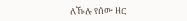ለኹሉ የሰው ዘር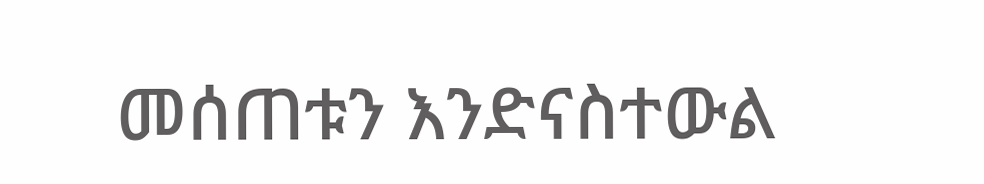መሰጠቱን እንድናስተውል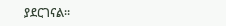ያደርገናል።